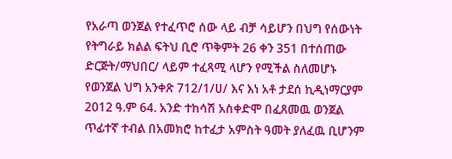የአራጣ ወንጀል የተፈጥሮ ሰው ላይ ብቻ ሳይሆን በህግ የሰውነት የትግራይ ክልል ፍትህ ቢሮ ጥቅምት 26 ቀን 351 በተሰጠው ድርጅት/ማህበር/ ላይም ተፈጻሚ ላሆን የሚችል ስለመሆኑ የወንጀል ህግ አንቀጽ 712/1/ሀ/ እና እነ አቶ ታደሰ ኪዲነማርያም 2012 ዓ.ም 64. አንድ ተከሳሽ አስቀድሞ በፈጸመዉ ወንጀል ጥፊተኛ ተብል በአመክሮ ከተፈታ አምስት ዓመት ያለፈዉ ቢሆንም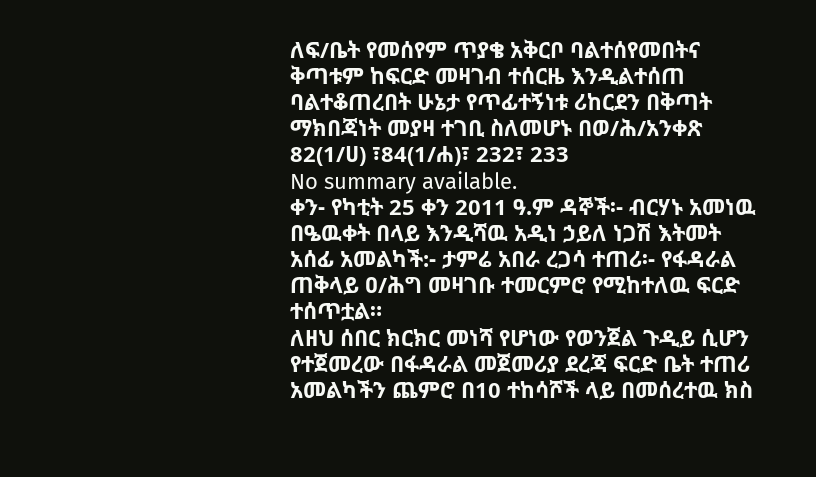ለፍ/ቤት የመሰየም ጥያቄ አቅርቦ ባልተሰየመበትና ቅጣቱም ከፍርድ መዛገብ ተሰርዜ እንዲልተሰጠ ባልተቆጠረበት ሁኔታ የጥፊተኝነቱ ሪከርደን በቅጣት ማክበጃነት መያዛ ተገቢ ስለመሆኑ በወ/ሕ/አንቀጽ 82(1/ሀ) ፣84(1/ሐ)፣ 232፣ 233
No summary available.
ቀን- የካቲት 25 ቀን 2011 ዓ.ም ዳኞች፡- ብርሃኑ አመነዉ በዔዉቀት በላይ እንዲሻዉ አዲነ ኃይለ ነጋሽ እትመት አሰፊ አመልካች:- ታምሬ አበራ ረጋሳ ተጠሪ፡- የፋዳራል ጠቅላይ ዐ/ሕግ መዛገቡ ተመርምሮ የሚከተለዉ ፍርድ ተሰጥቷል።
ለዘህ ሰበር ክርክር መነሻ የሆነው የወንጀል ጉዲይ ሲሆን የተጀመረው በፋዳራል መጀመሪያ ደረጃ ፍርድ ቤት ተጠሪ አመልካችን ጨምሮ በ10 ተከሳሾች ላይ በመሰረተዉ ክስ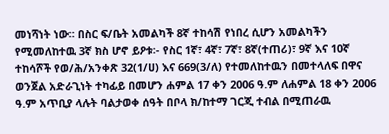መነሻነት ነው። በስር ፍ/ቤት አመልካች 8ኛ ተከሳሽ የነበረ ሲሆን አመልካችን የሚመለከተዉ 3ኛ ክስ ሆኖ ይዖቱ፡- የስር 1ኛ፣ 4ኛ፣ 7ኛ፣ 8ኛ(ተጠሪ)፣ 9ኛ እና 10ኛ ተከሳሾች የወ/ሕ/አንቀጽ 32(1/ሀ) እና 669(3/ለ) የተመለከተዉን በመተላለፍ በዋና ወንጀል አድራጊነት ተካፊይ በመሆን ሐምል 17 ቀን 2006 ዓ.ም ለሐምል 18 ቀን 2006 ዓ.ም አጥቢያ ላሉት ባልታወቀ ሰዓት በቦላ ክ/ከተማ ገርጂ ተብል በሚጠራዉ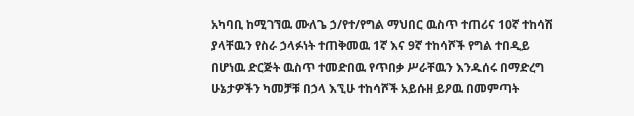አካባቢ ከሚገኘዉ ሙለጌ ኃ/የተ/የግል ማህበር ዉስጥ ተጠሪና 10ኛ ተከሳሽ ያላቸዉን የስራ ኃላፉነት ተጠቅመዉ 1ኛ እና 9ኛ ተከሳሾች የግል ተበዲይ በሆነዉ ድርጅት ዉስጥ ተመድበዉ የጥበቃ ሥራቸዉን እንዱሰሩ በማድረግ ሁኔታዎችን ካመቻቹ በኃላ እኚሁ ተከሳሾች አይሱዘ ይዖዉ በመምጣት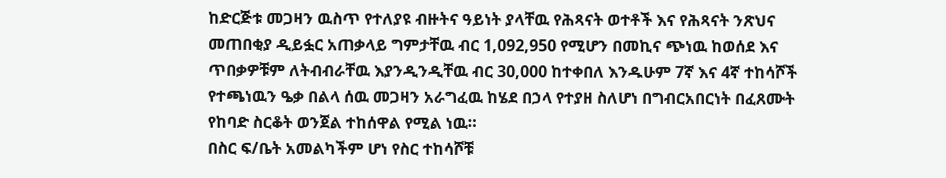ከድርጅቱ መጋዛን ዉስጥ የተለያዩ ብዙትና ዓይነት ያላቸዉ የሕጻናት ወተቶች እና የሕጻናት ንጽህና መጠበቂያ ዲይፏር አጠቃላይ ግምታቸዉ ብር 1,092,950 የሚሆን በመኪና ጭነዉ ከወሰደ እና ጥበቃዎቹም ለትብብራቸዉ እያንዲንዲቸዉ ብር 30,000 ከተቀበለ እንዱሁም 7ኛ እና 4ኛ ተከሳሾች የተጫነዉን ዔቃ በልላ ሰዉ መጋዛን አራግፈዉ ከሄደ በኃላ የተያዘ ስለሆነ በግብርአበርነት በፈጸሙት የከባድ ስርቆት ወንጀል ተከሰዋል የሚል ነዉ።
በስር ፍ/ቤት አመልካችም ሆነ የስር ተከሳሾቹ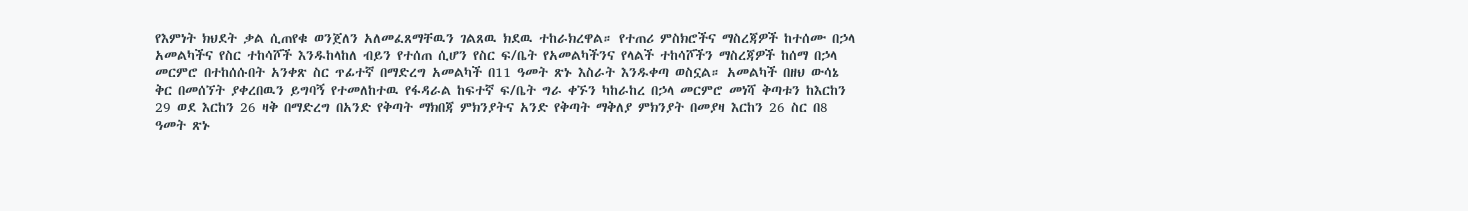የእምነት ክህደት ቃል ሲጠየቁ ወንጀለን አለመፈጸማቸዉን ገልጸዉ ክደዉ ተከራክረዋል። የተጠሪ ምስክሮችና ማስረጃዎች ከተሰሙ በኃላ አመልካችና የስር ተከሳሾች እንዱከላከለ ብይን የተሰጠ ሲሆን የስር ፍ/ቤት የአመልካችንና የላልች ተከሳሾችን ማስረጃዎች ከሰማ በኃላ መርምሮ በተከሰሱበት አንቀጽ ስር ጥፊተኛ በማድረግ አመልካች በ11 ዓመት ጽኑ እስራት እንዱቀጣ ወስኗል። አመልካች በዘህ ውሳኔ ቅር በመሰኘት ያቀረበዉን ይግባኝ የተመለከተዉ የፋዳራል ከፍተኛ ፍ/ቤት ግራ ቀኙን ካከራከረ በኃላ መርምሮ መነሻ ቅጣቱን ከእርከን 29 ወደ እርከን 26 ዛቅ በማድረግ በአንድ የቅጣት ማክበጃ ምክንያትና አንድ የቅጣት ማቅለያ ምክንያት በመያዛ እርከን 26 ስር በ8 ዓመት ጽኑ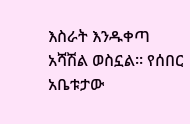እስራት እንዱቀጣ አሻሽል ወስኗል። የሰበር አቤቱታው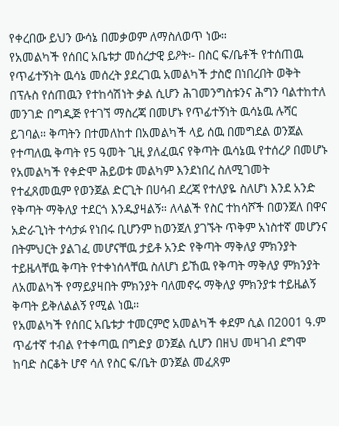የቀረበው ይህን ውሳኔ በመቃወም ለማስለወጥ ነው።
የአመልካች የሰበር አቤቱታ መሰረታዊ ይዖት፡- በስር ፍ/ቤቶች የተሰጠዉ የጥፊተኝነት ዉሳኔ መሰረት ያደረገዉ አመልካች ታስሮ በነበረበት ወቅት በፕሉስ የሰጠዉን የተከሳሽነት ቃል ሲሆን ሕገመንግስቱንና ሕግን ባልተከተለ መንገድ በግዲጅ የተገኘ ማስረጃ በመሆኑ የጥፊተኝነት ዉሳኔዉ ሉሻር ይገባል። ቅጣትን በተመለከተ በአመልካች ላይ ሰዉ በመግደል ወንጀል የተጣለዉ ቅጣት የ5 ዓመት ጊዚ ያለፈዉና የቅጣት ዉሳኔዉ የተሰረዖ በመሆኑ የአመልካች የቀድሞ ሕይወቱ መልካም እንደነበረ ስለሚገመት የተፈጸመዉም የወንጀል ድርጊት በሀሳብ ደረጃ የተለያዬ ስለሆነ እንደ አንድ የቅጣት ማቅለያ ተደርጎ እንዱያዛልኝ። ለላልች የስር ተከሳሾች በወንጀለ በዋና አድራጊነት ተሳታፉ የነበሩ ቢሆንም ከወንጀለ ያገኙት ጥቅም አነስተኛ መሆንና በትምህርት ያልገፈ መሆናቸዉ ታይቶ አንድ የቅጣት ማቅለያ ምክንያት ተይዜላቸዉ ቅጣት የተቀነሰላቸዉ ስለሆነ ይኸዉ የቅጣት ማቅለያ ምክንያት ለአመልካች የማይያዛበት ምክንያት ባለመኖሩ ማቅለያ ምክንያቱ ተይዜልኝ ቅጣት ይቅለልልኝ የሚል ነዉ።
የአመልካች የሰበር አቤቱታ ተመርምሮ አመልካች ቀደም ሲል በ2001 ዓ.ም ጥፊተኛ ተብል የተቀጣዉ በግድያ ወንጀል ሲሆን በዘህ መዛገብ ደግሞ ከባድ ስርቆት ሆኖ ሳለ የስር ፍ/ቤት ወንጀል መፈጸም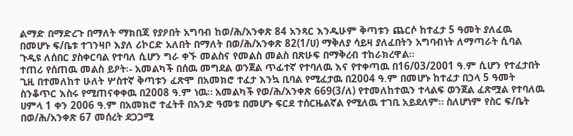ልማድ በማድረጉ በማለት ማክበጃ የያዖበት አግባብ ከወ/ሕ/አንቀጽ 84 አንጻር እንዱሁም ቅጣቱን ጨርሶ ከተፈታ 5 ዓመት ያለፈዉ በመሆኑ ፍ/ቤቱ ተገንዛቦ እያለ ሪኮርድ አለበት በማለት በወ/ሕ/አንቀጽ 82(1/ሀ) ማቅለያ ሳይዛ ያለፈበትን አግባብነት ለማጣራት ሲባል ጉዲዩ ለሰበር ያስቀርባል የተባለ ሲሆን ግራ ቀኙ መልስና የመልስ መልስ በጽሁፍ በማቅረብ ተከራክረዋል።
ተጠሪ የሰጠዉ መልስ ይዖት፡- አመልካች በሰዉ መግደል ወንጀል ጥፊተኛ የተባለዉ እና የተቀጣዉ በ16/03/2001 ዓ.ም ሲሆን የተፈታበት ጊዚ በተመለከተ ሁለት ሦስተኛ ቅጣቱን ፈጽሞ በአመክሮ ተፈታ እንኳ ቢባል የሚፈታዉ በ2004 ዓ.ም በመሆኑ ከተፈታ በኃላ 5 ዓመት ስንቆጥር እስሩ የሚጠናቀቀዉ በ2008 ዓ.ም ነዉ። አመልካች የወ/ሕ/አንቀጽ 669(3/ለ) የተመለከተዉን ተላልፍ ወንጀል ፈጽሟል የተባለዉ ሀምላ 1 ቀን 2006 ዓ.ም በአመክሮ ተፈትቶ በአንድ ዓመቱ በመሆኑ ፍርደ ተሰርዜልኛል የሚለዉ ተገቢ አይደለም። ስለሆነም የስር ፍ/ቤት በወ/ሕ/አንቀጽ 67 መሰረት ደጋጋሚ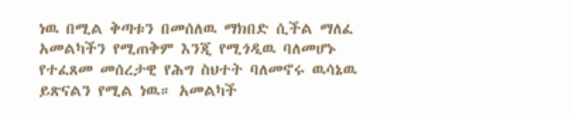ነዉ በሚል ቅጣቱን በመሰለዉ ማክበድ ሲችል ማለፈ አመልካችን የሚጠቅም እንጂ የሚጎዲዉ ባለመሆኑ የተፈጸመ መሰረታዊ የሕግ ስህተት ባለመኖሩ ዉሳኔዉ ይጽናልን የሚል ነዉ። አመልካች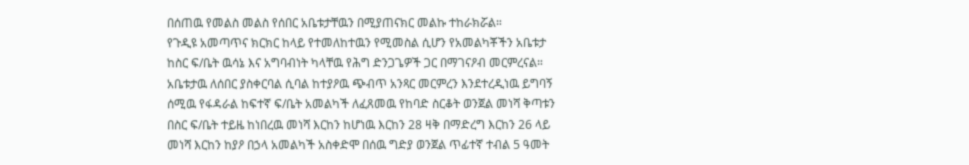በሰጠዉ የመልስ መልስ የሰበር አቤቱታቸዉን በሚያጠናክር መልኩ ተከራክሯል።
የጉዲዩ አመጣጥና ክርክር ከላይ የተመለከተዉን የሚመስል ሲሆን የአመልካቾችን አቤቱታ ከስር ፍ/ቤት ዉሳኔ እና አግባብነት ካላቸዉ የሕግ ድንጋጌዎች ጋር በማገናዖብ መርምረናል። አቤቱታዉ ለሰበር ያስቀርባል ሲባል ከተያዖዉ ጭብጥ አንጻር መርምረን እንደተረዲነዉ ይግባኝ ሰሚዉ የፋዳራል ከፍተኛ ፍ/ቤት አመልካች ለፈጸመዉ የከባድ ስርቆት ወንጀል መነሻ ቅጣቱን በስር ፍ/ቤት ተይዜ ከነበረዉ መነሻ እርከን ከሆነዉ እርከን 28 ዛቅ በማድረግ እርከን 26 ላይ መነሻ እርከን ከያዖ በኃላ አመልካች አስቀድሞ በሰዉ ግድያ ወንጀል ጥፊተኛ ተብል 5 ዓመት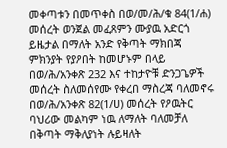መቀጣቱን በመጥቀስ በወ/መ/ሕ/ቁ 84(1/ሐ) መሰረት ወንጀል መፈጸምን ሙያዉ አድርጎ ይዜታል በማለት አንድ የቅጣት ማክበጃ ምክንያት የያዖበት ከመሆኑም በላይ በወ/ሕ/አንቀጽ 232 እና ተከታዮቹ ድንጋጌዎች መሰረት ስለመሰየሙ የቀረበ ማስረጃ ባለመኖሩ በወ/ሕ/አንቀጽ 82(1/ሀ) መሰረት የዖዉትር ባህሪው መልካም ነዉ ለማለት ባለመቻለ በቅጣት ማቅለያነት ሉይዛለት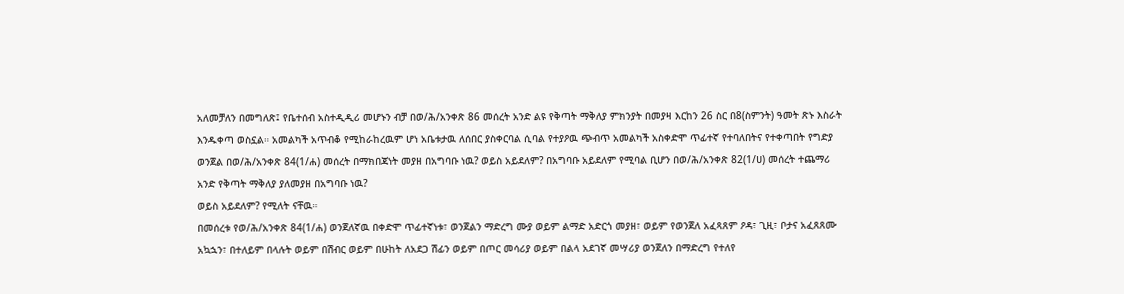አለመቻለን በመግለጽ፤ የቤተሰብ አስተዲዲሪ መሆኑን ብቻ በወ/ሕ/አንቀጽ 86 መሰረት አንድ ልዩ የቅጣት ማቅለያ ምክንያት በመያዛ እርከን 26 ስር በ8(ስምንት) ዓመት ጽኑ እስራት እንዱቀጣ ወስኗል። አመልካች አጥብቆ የሚከራከረዉም ሆነ አቤቱታዉ ለሰበር ያስቀርባል ሲባል የተያዖዉ ጭብጥ አመልካች አስቀድሞ ጥፊተኛ የተባለበትና የተቀጣበት የግድያ ወንጀል በወ/ሕ/አንቀጽ 84(1/ሐ) መሰረት በማክበጃነት መያዘ በአግባቡ ነዉ? ወይስ አይደለም? በአግባቡ አይደለም የሚባል ቢሆን በወ/ሕ/አንቀጽ 82(1/ሀ) መሰረት ተጨማሪ አንድ የቅጣት ማቅለያ ያለመያዘ በአግባቡ ነዉ?
ወይስ አይደለም? የሚለት ናቸዉ።
በመሰረቱ የወ/ሕ/አንቀጽ 84(1/ሐ) ወንጀለኛዉ በቀድሞ ጥፊተኛነቱ፣ ወንጀልን ማድረግ ሙያ ወይም ልማድ አድርጎ መያዘ፣ ወይም የወንጀለ አፈጻጸም ዖዳ፣ ጊዚ፣ ቦታና አፈጸጸሙ አኳኋን፣ በተለይም በላሉት ወይም በሽብር ወይም በሁከት ለአደጋ ሽፊን ወይም በጦር መሳሪያ ወይም በልላ አደገኛ መሣሪያ ወንጀለን በማድረግ የተለየ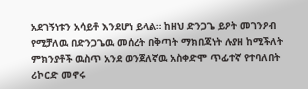አደገኝነቱን አሳይቶ እንደሆነ ይላል። ከዘህ ድንጋጌ ይዖት መገንዖብ የሚቻለዉ በድንጋጌዉ መሰረት በቅጣት ማክበጃነት ሉያዘ ከሚችለት ምክንያቶች ዉስጥ አንደ ወንጀለኛዉ አስቀድሞ ጥፊተኛ የተባለበት ሪኮርድ መኖሩ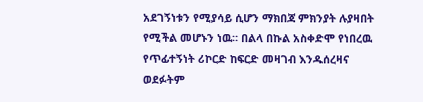አደገኝነቱን የሚያሳይ ሲሆን ማክበጃ ምክንያት ሉያዛበት የሚችል መሆኑን ነዉ። በልላ በኩል አስቀድሞ የነበረዉ የጥፊተኝነት ሪኮርድ ከፍርድ መዛገብ እንዱሰረዛና ወደፉትም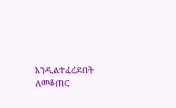እንዲልተፈረደበት ለመቆጠር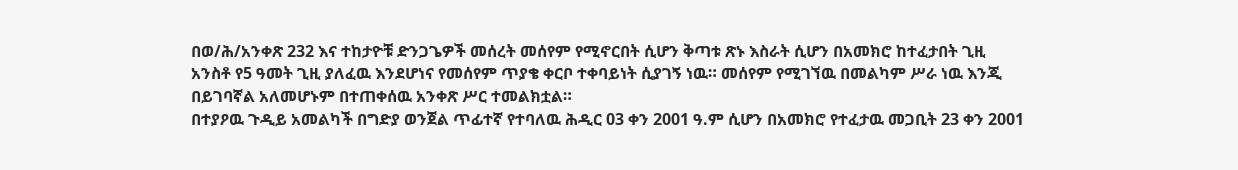በወ/ሕ/አንቀጽ 232 እና ተከታዮቹ ድንጋጌዎች መሰረት መሰየም የሚኖርበት ሲሆን ቅጣቱ ጽኑ እስራት ሲሆን በአመክሮ ከተፈታበት ጊዚ አንስቶ የ5 ዓመት ጊዚ ያለፈዉ እንደሆነና የመሰየም ጥያቄ ቀርቦ ተቀባይነት ሲያገኝ ነዉ። መሰየም የሚገኘዉ በመልካም ሥራ ነዉ እንጂ በይገባኛል አለመሆኑም በተጠቀሰዉ አንቀጽ ሥር ተመልክቷል።
በተያዖዉ ጉዲይ አመልካች በግድያ ወንጀል ጥፊተኛ የተባለዉ ሕዲር 03 ቀን 2001 ዓ.ም ሲሆን በአመክሮ የተፈታዉ መጋቢት 23 ቀን 2001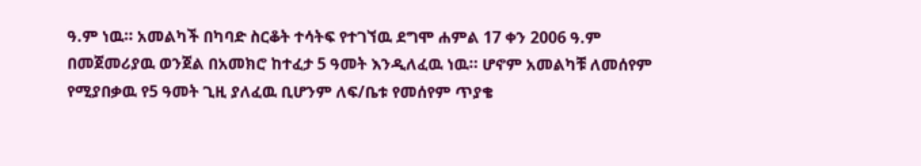ዓ.ም ነዉ። አመልካች በካባድ ስርቆት ተሳትፍ የተገኘዉ ደግሞ ሐምል 17 ቀን 2006 ዓ.ም በመጀመሪያዉ ወንጀል በአመክሮ ከተፈታ 5 ዓመት እንዲለፈዉ ነዉ። ሆኖም አመልካቹ ለመሰየም የሚያበቃዉ የ5 ዓመት ጊዚ ያለፈዉ ቢሆንም ለፍ/ቤቱ የመሰየም ጥያቄ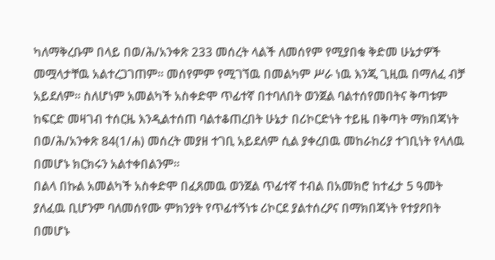ካለማቅረቡም በላይ በወ/ሕ/አንቀጽ 233 መሰረት ላልች ለመሰየም የሚያበቁ ቅድመ ሁኔታዎች መሟላታቸዉ አልተረጋገጠም። መሰየምም የሚገኘዉ በመልካም ሥራ ነዉ እንጂ ጊዚዉ በማለፈ ብቻ አይደለም። ስለሆነም አመልካች አስቀድሞ ጥፊተኛ በተባለበት ወንጀል ባልተሰየመበትና ቅጣቱም ከፍርድ መዛገብ ተሰርዜ እንዲልተሰጠ ባልተቆጠረበት ሁኔታ በሪኮርድነት ተይዜ በቅጣት ማክበጃነት በወ/ሕ/አንቀጽ 84(1/ሐ) መሰረት መያዘ ተገቢ አይደለም ሲል ያቀረበዉ መከራከሪያ ተገቢነት የላለዉ በመሆኑ ክርክሩን አልተቀበልንም።
በልላ በኩል አመልካች አስቀድሞ በፈጸመዉ ወንጀል ጥፊተኛ ተብል በአመክሮ ከተፈታ 5 ዓመት ያለፈዉ ቢሆንም ባለመሰየሙ ምክንያት የጥፊተኝነቱ ሪኮርደ ያልተሰረዖና በማክበጃነት የተያዖበት በመሆኑ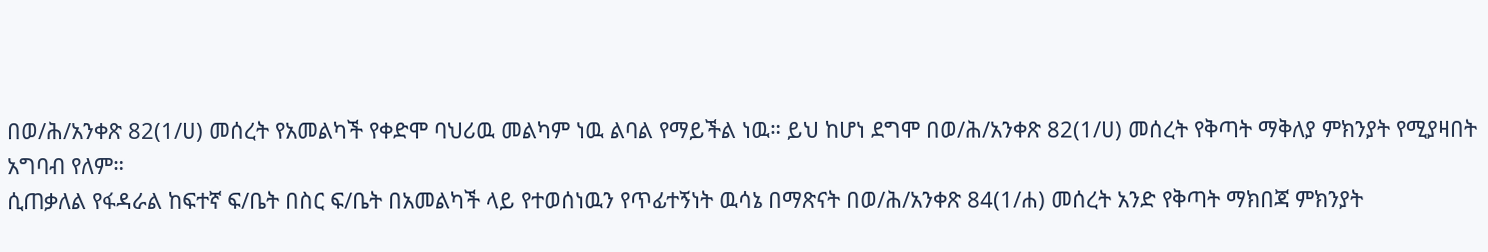በወ/ሕ/አንቀጽ 82(1/ሀ) መሰረት የአመልካች የቀድሞ ባህሪዉ መልካም ነዉ ልባል የማይችል ነዉ። ይህ ከሆነ ደግሞ በወ/ሕ/አንቀጽ 82(1/ሀ) መሰረት የቅጣት ማቅለያ ምክንያት የሚያዛበት አግባብ የለም።
ሲጠቃለል የፋዳራል ከፍተኛ ፍ/ቤት በስር ፍ/ቤት በአመልካች ላይ የተወሰነዉን የጥፊተኝነት ዉሳኔ በማጽናት በወ/ሕ/አንቀጽ 84(1/ሐ) መሰረት አንድ የቅጣት ማክበጃ ምክንያት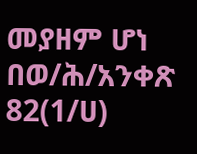መያዘም ሆነ በወ/ሕ/አንቀጽ 82(1/ሀ)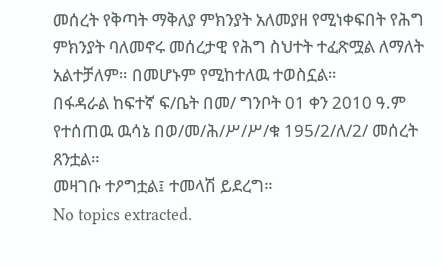መሰረት የቅጣት ማቅለያ ምክንያት አለመያዘ የሚነቀፍበት የሕግ ምክንያት ባለመኖሩ መሰረታዊ የሕግ ስህተት ተፈጽሟል ለማለት አልተቻለም። በመሆኑም የሚከተለዉ ተወስኗል።
በፋዳራል ከፍተኛ ፍ/ቤት በመ/ ግንቦት 01 ቀን 2010 ዓ.ም የተሰጠዉ ዉሳኔ በወ/መ/ሕ/ሥ/ሥ/ቁ 195/2/ለ/2/ መሰረት ጸንቷል።
መዛገቡ ተዖግቷል፤ ተመላሽ ይደረግ።
No topics extracted.